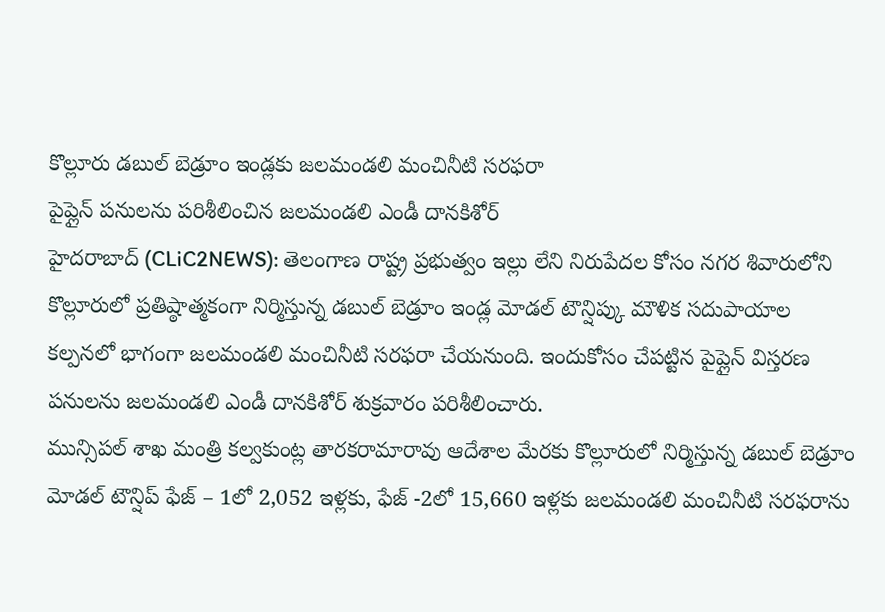కొల్లూరు డబుల్ బెడ్రూం ఇండ్లకు జలమండలి మంచినీటి సరఫరా
పైప్లైన్ పనులను పరిశీలించిన జలమండలి ఎండీ దానకిశోర్
హైదరాబాద్ (CLiC2NEWS): తెలంగాణ రాష్ట్ర ప్రభుత్వం ఇల్లు లేని నిరుపేదల కోసం నగర శివారులోని కొల్లూరులో ప్రతిష్ఠాత్మకంగా నిర్మిస్తున్న డబుల్ బెడ్రూం ఇండ్ల మోడల్ టౌన్షిప్కు మౌళిక సదుపాయాల కల్పనలో భాగంగా జలమండలి మంచినీటి సరఫరా చేయనుంది. ఇందుకోసం చేపట్టిన పైప్లైన్ విస్తరణ పనులను జలమండలి ఎండీ దానకిశోర్ శుక్రవారం పరిశీలించారు.
మున్సిపల్ శాఖ మంత్రి కల్వకుంట్ల తారకరామారావు ఆదేశాల మేరకు కొల్లూరులో నిర్మిస్తున్న డబుల్ బెడ్రూం మోడల్ టౌన్షిప్ ఫేజ్ – 1లో 2,052 ఇళ్లకు, ఫేజ్ -2లో 15,660 ఇళ్లకు జలమండలి మంచినీటి సరఫరాను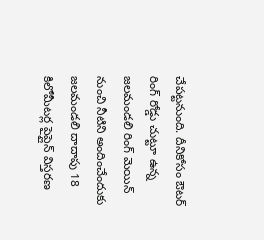చేపట్టనుంది. దీనికోసం ఔటర్ రింగ్ రోడ్డు చుట్టూ ఉన్న జలమండలి రింగ్ మెయిన్ నుంచి నీటిని అందించేందుకు జలమండలి దాదాపు 18 కిలోమీటర్ల పైప్లైన్ విస్తరణ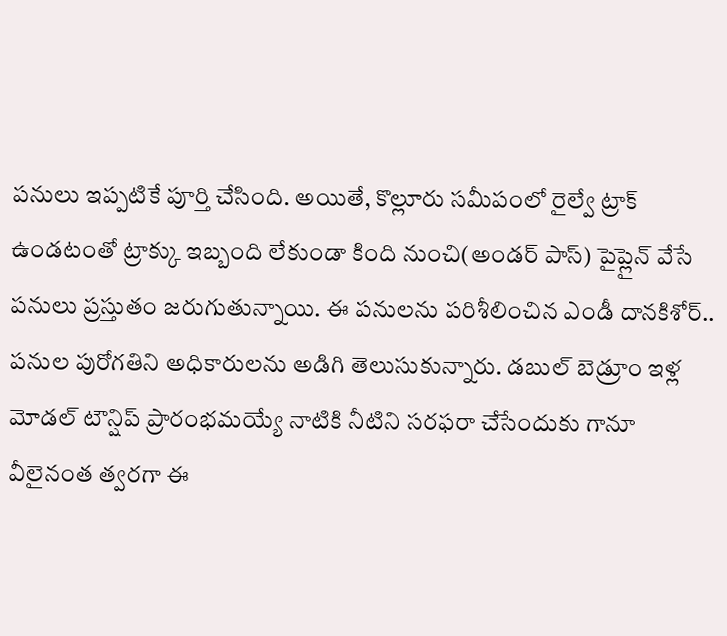పనులు ఇప్పటికే పూర్తి చేసింది. అయితే, కొల్లూరు సమీపంలో రైల్వే ట్రాక్ ఉండటంతో ట్రాక్కు ఇబ్బంది లేకుండా కింది నుంచి(అండర్ పాస్) పైప్లైన్ వేసే పనులు ప్రస్తుతం జరుగుతున్నాయి. ఈ పనులను పరిశీలించిన ఎండీ దానకిశోర్.. పనుల పురోగతిని అధికారులను అడిగి తెలుసుకున్నారు. డబుల్ బెడ్రూం ఇళ్ల మోడల్ టౌన్షిప్ ప్రారంభమయ్యే నాటికి నీటిని సరఫరా చేసేందుకు గానూ వీలైనంత త్వరగా ఈ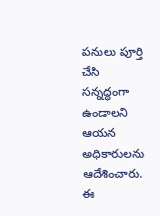పనులు పూర్తి చేసి సన్నద్ధంగా ఉండాలని ఆయన అధికారులను ఆదేశించారు. ఈ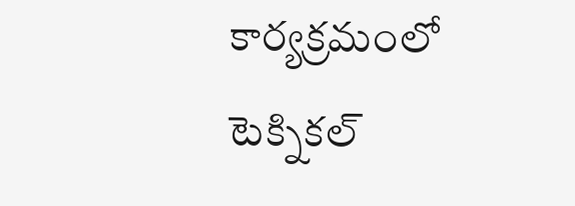కార్యక్రమంలో టెక్నికల్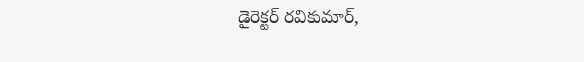డైరెక్టర్ రవికుమార్,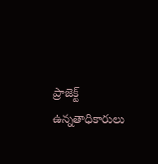ప్రాజెక్ట్ ఉన్నతాధికారులు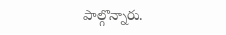పాల్గొన్నారు.